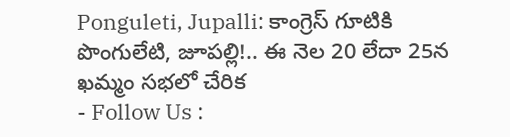Ponguleti, Jupalli: కాంగ్రెస్ గూటికి పొంగులేటి, జూపల్లి!.. ఈ నెల 20 లేదా 25న ఖమ్మం సభలో చేరిక
- Follow Us :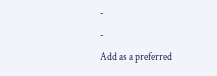-
-
Add as a preferred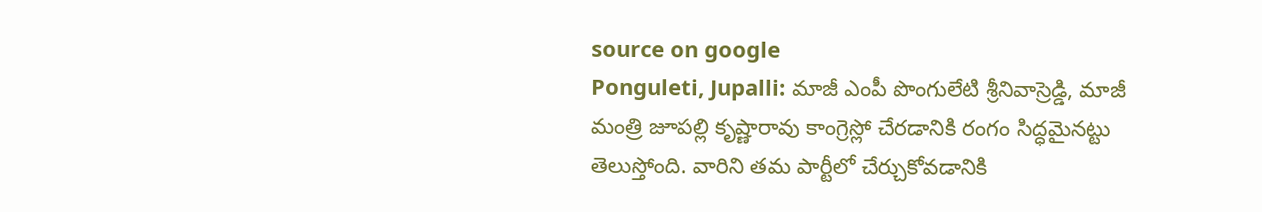source on google
Ponguleti, Jupalli: మాజీ ఎంపీ పొంగులేటి శ్రీనివాస్రెడ్డి, మాజీ మంత్రి జూపల్లి కృష్ణారావు కాంగ్రెస్లో చేరడానికి రంగం సిద్ధమైనట్టు తెలుస్తోంది. వారిని తమ పార్టీలో చేర్చుకోవడానికి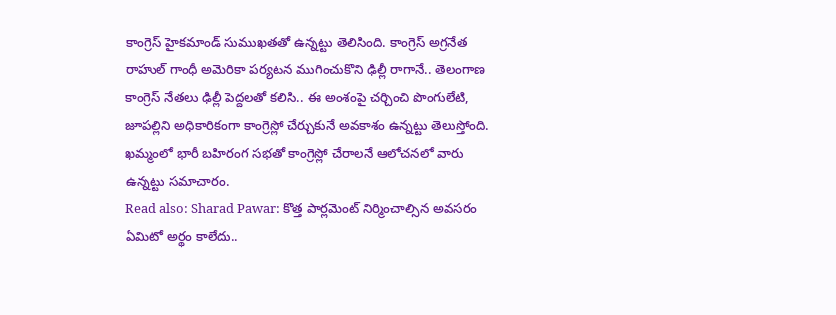కాంగ్రెస్ హైకమాండ్ సుముఖతతో ఉన్నట్టు తెలిసింది. కాంగ్రెస్ అగ్రనేత రాహుల్ గాంధీ అమెరికా పర్యటన ముగించుకొని ఢిల్లీ రాగానే.. తెలంగాణ కాంగ్రెస్ నేతలు ఢిల్లీ పెద్దలతో కలిసి.. ఈ అంశంపై చర్చించి పొంగులేటి, జూపల్లిని అధికారికంగా కాంగ్రెస్లో చేర్చుకునే అవకాశం ఉన్నట్టు తెలుస్తోంది. ఖమ్మంలో భారీ బహిరంగ సభతో కాంగ్రెస్లో చేరాలనే ఆలోచనలో వారు ఉన్నట్టు సమాచారం.
Read also: Sharad Pawar: కొత్త పార్లమెంట్ నిర్మించాల్సిన అవసరం ఏమిటో అర్థం కాలేదు..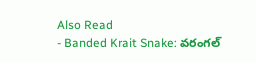Also Read
- Banded Krait Snake: వరంగల్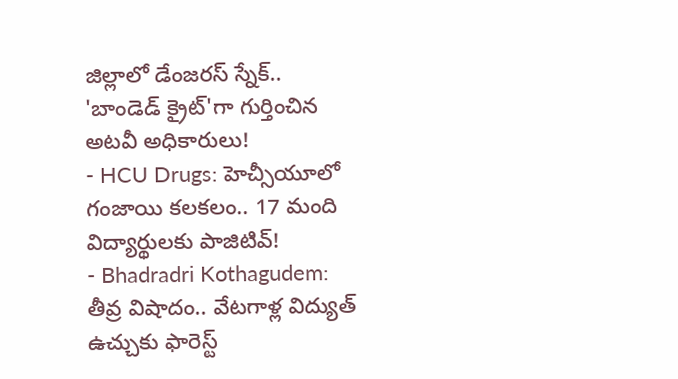జిల్లాలో డేంజరస్ స్నేక్.. 'బాండెడ్ క్రైట్'గా గుర్తించిన అటవీ అధికారులు!
- HCU Drugs: హెచ్సీయూలో గంజాయి కలకలం.. 17 మంది విద్యార్థులకు పాజిటివ్!
- Bhadradri Kothagudem: తీవ్ర విషాదం.. వేటగాళ్ల విద్యుత్ ఉచ్చుకు ఫారెస్ట్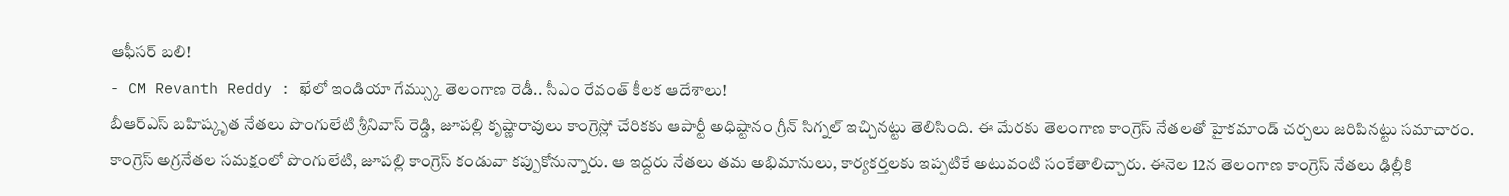ఆఫీసర్ బలి!
- CM Revanth Reddy : ఖేలో ఇండియా గేమ్స్కు తెలంగాణ రెడీ.. సీఎం రేవంత్ కీలక ఆదేశాలు!
బీఆర్ఎస్ బహిష్కృత నేతలు పొంగులేటి శ్రీనివాస్ రెడ్డి, జూపల్లి కృష్ణారావులు కాంగ్రెస్లో చేరికకు ఆపార్టీ అధిష్టానం గ్రీన్ సిగ్నల్ ఇచ్చినట్టు తెలిసింది. ఈ మేరకు తెలంగాణ కాంగ్రెస్ నేతలతో హైకమాండ్ చర్చలు జరిపినట్టు సమాచారం. కాంగ్రెస్ అగ్రనేతల సమక్షంలో పొంగులేటి, జూపల్లి కాంగ్రెస్ కండువా కప్పుకోనున్నారు. ఆ ఇద్దరు నేతలు తమ అభిమానులు, కార్యకర్తలకు ఇప్పటికే అటువంటి సంకేతాలిచ్చారు. ఈనెల 12న తెలంగాణ కాంగ్రెస్ నేతలు ఢిల్లీకి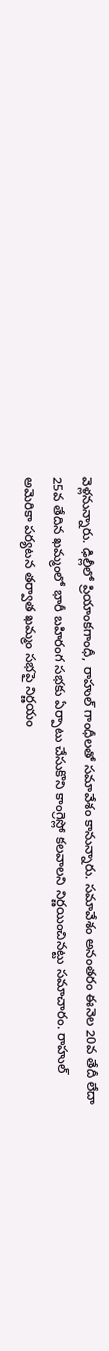వెళ్లనున్నారు. ఢిల్లీలో ప్రియాంకగాంధీ, రాహుల్ గాంధీలతో సమావేశం కానున్నారు. సమావేశం అనంతరం ఈనెల 20వ తేదీ లేదా 25వ తేదిన ఖమ్మంలో భారీ బహిరంగ సభకు ఏర్పాటు చేసుకొని కాంగ్రెస్లో కలవాలని నిర్ణయించినట్టు సమాచారం. రాహుల్ అమెరికా పర్యటన తర్వాత ఖమ్మం సభపై నిర్ణయం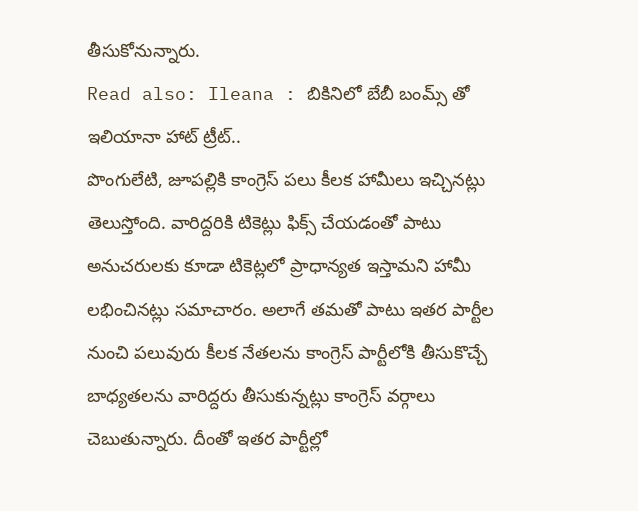తీసుకోనున్నారు.
Read also: Ileana : బికినిలో బేబీ బంమ్స్ తో ఇలియానా హాట్ ట్రీట్..
పొంగులేటి, జూపల్లికి కాంగ్రెస్ పలు కీలక హామీలు ఇచ్చినట్లు తెలుస్తోంది. వారిద్దరికి టికెట్లు ఫిక్స్ చేయడంతో పాటు అనుచరులకు కూడా టికెట్లలో ప్రాధాన్యత ఇస్తామని హామీ లభించినట్లు సమాచారం. అలాగే తమతో పాటు ఇతర పార్టీల నుంచి పలువురు కీలక నేతలను కాంగ్రెస్ పార్టీలోకి తీసుకొచ్చే బాధ్యతలను వారిద్దరు తీసుకున్నట్లు కాంగ్రెస్ వర్గాలు చెబుతున్నారు. దీంతో ఇతర పార్టీల్లో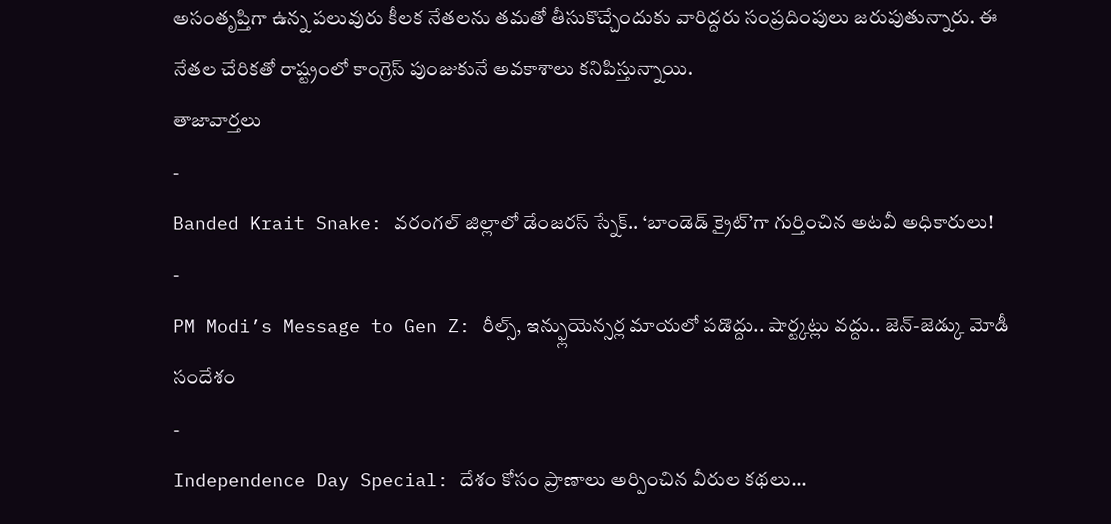అసంతృప్తిగా ఉన్న పలువురు కీలక నేతలను తమతో తీసుకొచ్చేందుకు వారిద్దరు సంప్రదింపులు జరుపుతున్నారు. ఈ నేతల చేరికతో రాష్ట్రంలో కాంగ్రెస్ పుంజుకునే అవకాశాలు కనిపిస్తున్నాయి.
తాజావార్తలు
-
Banded Krait Snake: వరంగల్ జిల్లాలో డేంజరస్ స్నేక్.. ‘బాండెడ్ క్రైట్’గా గుర్తించిన అటవీ అధికారులు!
-
PM Modi’s Message to Gen Z: రీల్స్, ఇన్ఫ్లుయెన్సర్ల మాయలో పడొద్దు.. షార్ట్కట్లు వద్దు.. జెన్-జెడ్కు మోడీ సందేశం
-
Independence Day Special: దేశం కోసం ప్రాణాలు అర్పించిన వీరుల కథలు…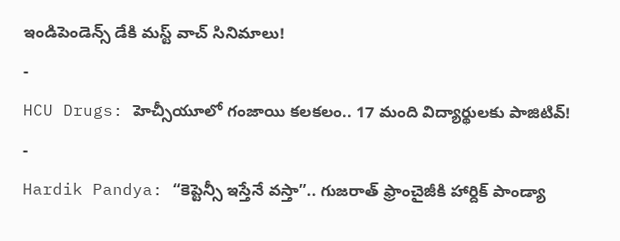ఇండిపెండెన్స్ డేకి మస్ట్ వాచ్ సినిమాలు!
-
HCU Drugs: హెచ్సీయూలో గంజాయి కలకలం.. 17 మంది విద్యార్థులకు పాజిటివ్!
-
Hardik Pandya: “కెప్టెన్సీ ఇస్తేనే వస్తా”.. గుజరాత్ ఫ్రాంచైజీకి హార్దిక్ పాండ్యా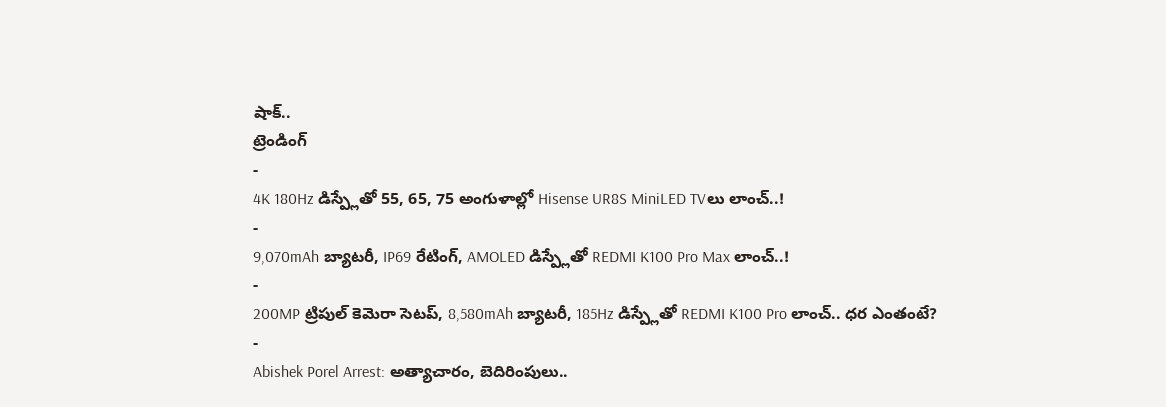షాక్..
ట్రెండింగ్
-
4K 180Hz డిస్ప్లేతో 55, 65, 75 అంగుళాల్లో Hisense UR8S MiniLED TVలు లాంచ్..!
-
9,070mAh బ్యాటరీ, IP69 రేటింగ్, AMOLED డిస్ప్లేతో REDMI K100 Pro Max లాంచ్..!
-
200MP ట్రిపుల్ కెమెరా సెటప్, 8,580mAh బ్యాటరీ, 185Hz డిస్ప్లేతో REDMI K100 Pro లాంచ్.. ధర ఎంతంటే?
-
Abishek Porel Arrest: అత్యాచారం, బెదిరింపులు..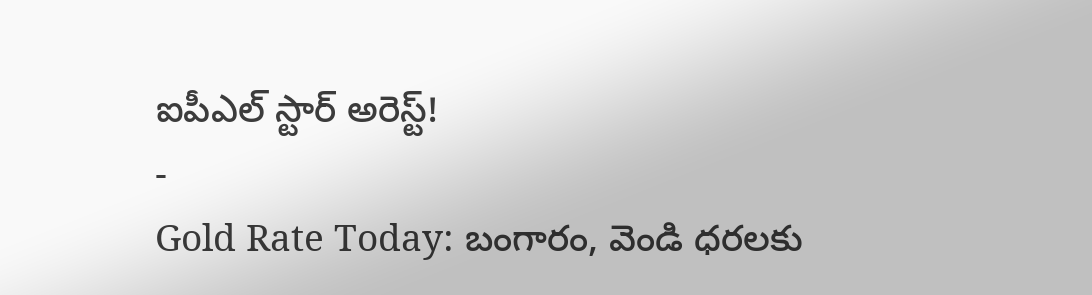ఐపీఎల్ స్టార్ అరెస్ట్!
-
Gold Rate Today: బంగారం, వెండి ధరలకు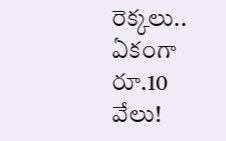రెక్కలు.. ఏకంగా రూ.10 వేలు!